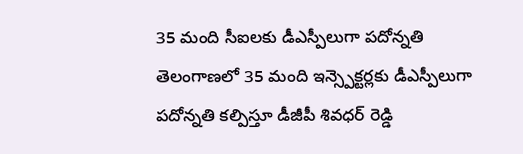35 మంది సీఐలకు డీఎస్పీలుగా పదోన్నతి
తెలంగాణలో 35 మంది ఇన్స్పెక్టర్లకు డీఎస్పీలుగా పదోన్నతి కల్పిస్తూ డీజీపీ శివధర్ రెడ్డి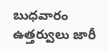బుధవారం ఉత్తర్వులు జారీ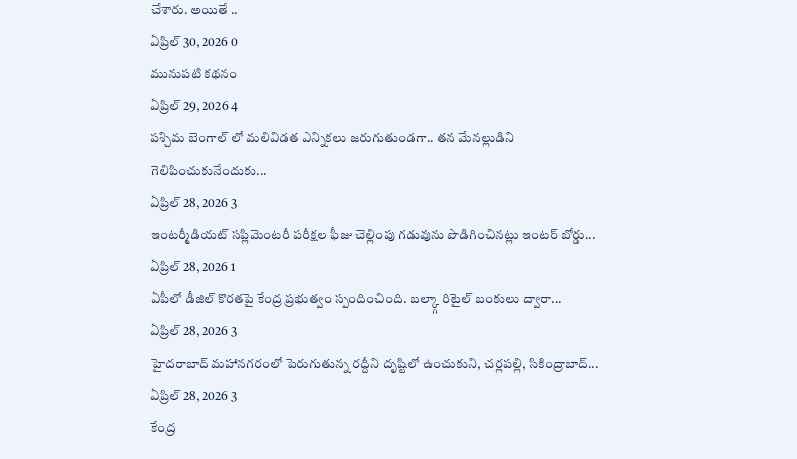చేశారు. అయితే ..
ఏప్రిల్ 30, 2026 0
మునుపటి కథనం
ఏప్రిల్ 29, 2026 4
పశ్చిమ బెంగాల్ లో మలివిడత ఎన్నికలు జరుగుతుండగా.. తన మేనల్లుడిని గెలిపించుకునేందుకు...
ఏప్రిల్ 28, 2026 3
ఇంటర్మీడియట్ సప్లిమెంటరీ పరీక్షల ఫీజు చెల్లింపు గడువును పొడిగించినట్లు ఇంటర్ బోర్డు...
ఏప్రిల్ 28, 2026 1
ఏపీలో డీజిల్ కొరతపై కేంద్ర ప్రభుత్వం స్పందించింది. బల్క్గా రిటైల్ బంకులు ద్వారా...
ఏప్రిల్ 28, 2026 3
హైదరాబాద్ మహానగరంలో పెరుగుతున్న రద్దీని దృష్టిలో ఉంచుకుని, చర్లపల్లి, సికింద్రాబాద్...
ఏప్రిల్ 28, 2026 3
కేంద్ర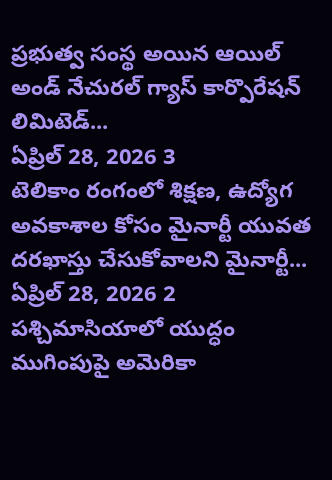ప్రభుత్వ సంస్థ అయిన ఆయిల్ అండ్ నేచురల్ గ్యాస్ కార్పొరేషన్ లిమిటెడ్...
ఏప్రిల్ 28, 2026 3
టెలికాం రంగంలో శిక్షణ, ఉద్యోగ అవకాశాల కోసం మైనార్టీ యువత దరఖాస్తు చేసుకోవాలని మైనార్టీ...
ఏప్రిల్ 28, 2026 2
పశ్చిమాసియాలో యుద్ధం ముగింపుపై అమెరికా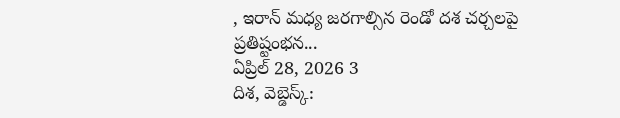, ఇరాన్ మధ్య జరగాల్సిన రెండో దశ చర్చలపై ప్రతిష్టంభన...
ఏప్రిల్ 28, 2026 3
దిశ, వెబ్డెస్క్: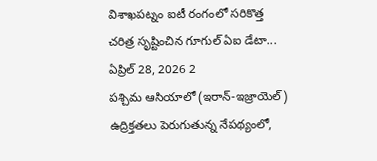విశాఖపట్నం ఐటీ రంగంలో సరికొత్త చరిత్ర సృష్టించిన గూగుల్ ఏఐ డేటా...
ఏప్రిల్ 28, 2026 2
పశ్చిమ ఆసియాలో (ఇరాన్-ఇజ్రాయెల్) ఉద్రిక్తతలు పెరుగుతున్న నేపథ్యంలో,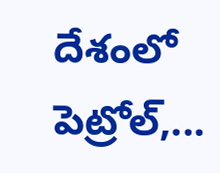దేశంలో పెట్రోల్,...